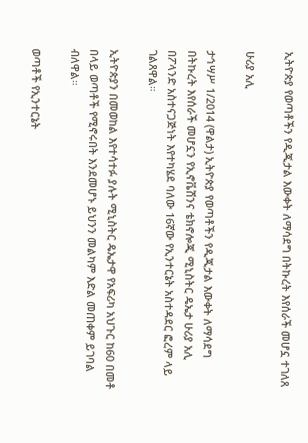ኢትዮጵያ የወጣቶችን የዲጂታል እውቀት ለማሳደግ በትኩረት እየሰራች መሆኗ ተገለጸ

ሁሪያ አሊ

ታኅሣሥ 1/2014 (ዋልታ) ኢትዮጵያ የወጣቶችን የዲጂታል እውቀት ለማሳደግ በትኩረት እየሰራች መሆኗን የኢኖቬሽንና ቴክኖሎጂ ሚኒስትር ዴኤታ ሁሪያ አሊ በፖላንድ አስተናጋጅነት እየተካሄደ ባለው 16ኛው የኢንተርኔት አስተዳደር ፎረም ላይ ገልጸዋል።

ኢትዮጵያን በመወከል እየተሳተፉ ያሉት ሚኒስትር ዴኤታዋ የአፍሪካ አህጉር ከ60 በመቶ በላይ ወጣቶች የሚኖሩበት እንደመሆኑ ይህንን መልካም እድል መጠቀም ይገባል ብለዋል።

ወጣቶች የኢንተርኔት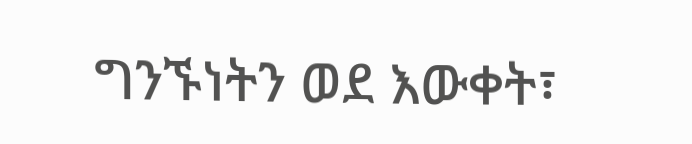ግንኙነትን ወደ እውቀት፣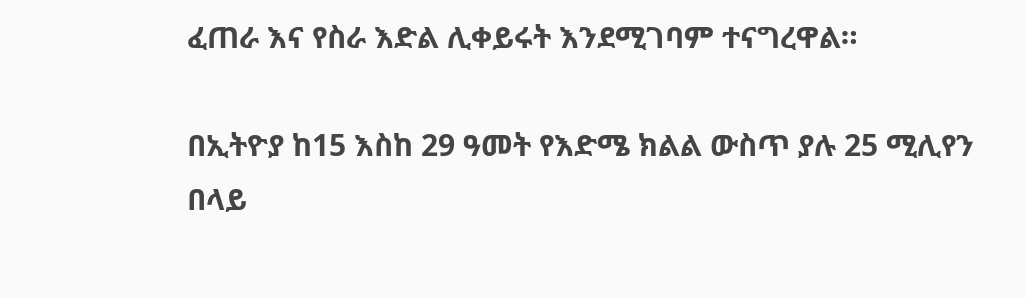ፈጠራ እና የስራ እድል ሊቀይሩት እንደሚገባም ተናግረዋል።

በኢትዮያ ከ15 እስከ 29 ዓመት የእድሜ ክልል ውስጥ ያሉ 25 ሚሊየን በላይ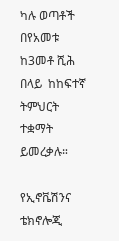ካሉ ወጣቶች በየአመቱ ከ3መቶ ሺሕ በላይ  ከከፍተኛ ትምህርት ተቋማት ይመረቃሉ።

የኢኖቬሽንና ቴክኖሎጂ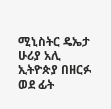ሚኒስትር ዴኤታ ሁሪያ አሊ ኢትዮጵያ በዘርፉ ወደ ፊት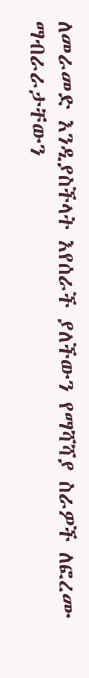ለመራመድ እንዲያስችላት እየሰራች ያለችውን የማሻሻያ ስራዎች ለፎረሙ ማብራራታቸውን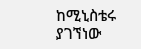ከሚኒስቴሩ ያገኘነው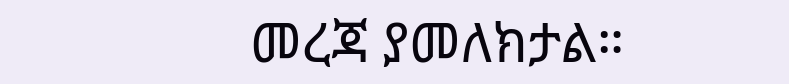መረጃ ያመለክታል።